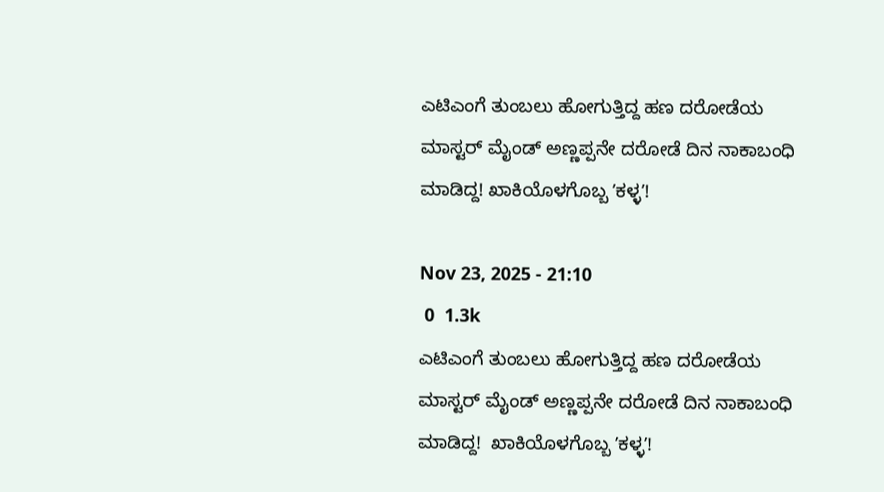ಎಟಿಎಂಗೆ ತುಂಬಲು ಹೋಗುತ್ತಿದ್ದ ಹಣ ದರೋಡೆಯ ಮಾಸ್ಟರ್ ಮೈಂಡ್ ಅಣ್ಣಪ್ಪನೇ ದರೋಡೆ ದಿನ ನಾಕಾಬಂಧಿ ಮಾಡಿದ್ದ! ಖಾಕಿಯೊಳಗೊಬ್ಬ ʼಕಳ್ಳʼ!

Nov 23, 2025 - 21:10
 0  1.3k
ಎಟಿಎಂಗೆ ತುಂಬಲು ಹೋಗುತ್ತಿದ್ದ ಹಣ ದರೋಡೆಯ ಮಾಸ್ಟರ್ ಮೈಂಡ್ ಅಣ್ಣಪ್ಪನೇ ದರೋಡೆ ದಿನ ನಾಕಾಬಂಧಿ ಮಾಡಿದ್ದ!  ಖಾಕಿಯೊಳಗೊಬ್ಬ ʼಕಳ್ಳʼ!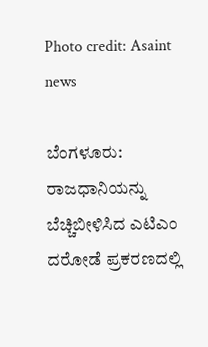Photo credit: Asaint news

ಬೆಂಗಳೂರು: ರಾಜಧಾನಿಯನ್ನು ಬೆಚ್ಚಿಬೀಳಿಸಿದ ಎಟಿಎಂ ದರೋಡೆ ಪ್ರಕರಣದಲ್ಲಿ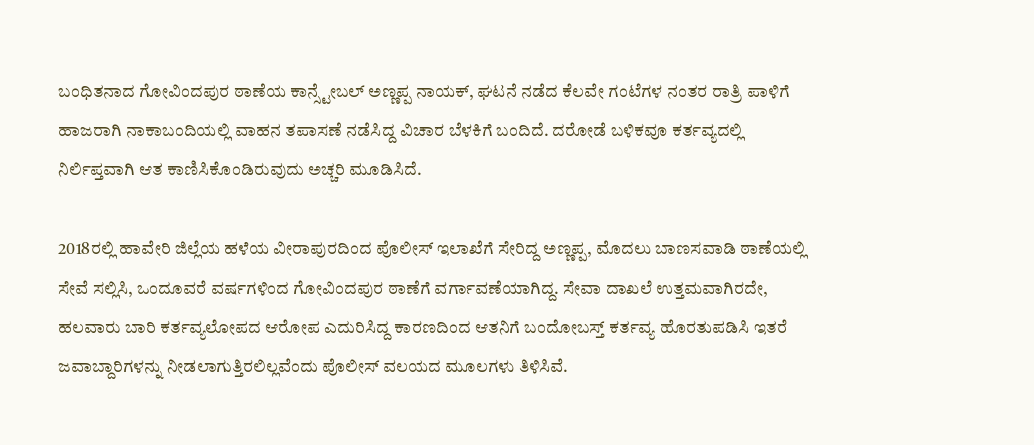ಬಂಧಿತನಾದ ಗೋವಿಂದಪುರ ಠಾಣೆಯ ಕಾನ್ಸ್ಟೇಬಲ್ ಅಣ್ಣಪ್ಪ ನಾಯಕ್, ಘಟನೆ ನಡೆದ ಕೆಲವೇ ಗಂಟೆಗಳ ನಂತರ ರಾತ್ರಿ ಪಾಳಿಗೆ ಹಾಜರಾಗಿ ನಾಕಾಬಂದಿಯಲ್ಲಿ ವಾಹನ ತಪಾಸಣೆ ನಡೆಸಿದ್ದ ವಿಚಾರ ಬೆಳಕಿಗೆ ಬಂದಿದೆ. ದರೋಡೆ ಬಳಿಕವೂ ಕರ್ತವ್ಯದಲ್ಲಿ ನಿರ್ಲಿಪ್ತವಾಗಿ ಆತ ಕಾಣಿಸಿಕೊಂಡಿರುವುದು ಅಚ್ಚರಿ ಮೂಡಿಸಿದೆ.

2018ರಲ್ಲಿ ಹಾವೇರಿ ಜಿಲ್ಲೆಯ ಹಳೆಯ ವೀರಾಪುರದಿಂದ ಪೊಲೀಸ್ ಇಲಾಖೆಗೆ ಸೇರಿದ್ದ ಅಣ್ಣಪ್ಪ, ಮೊದಲು ಬಾಣಸವಾಡಿ ಠಾಣೆಯಲ್ಲಿ ಸೇವೆ ಸಲ್ಲಿಸಿ, ಒಂದೂವರೆ ವರ್ಷಗಳಿಂದ ಗೋವಿಂದಪುರ ಠಾಣೆಗೆ ವರ್ಗಾವಣೆಯಾಗಿದ್ದ. ಸೇವಾ ದಾಖಲೆ ಉತ್ತಮವಾಗಿರದೇ, ಹಲವಾರು ಬಾರಿ ಕರ್ತವ್ಯಲೋಪದ ಆರೋಪ ಎದುರಿಸಿದ್ದ ಕಾರಣದಿಂದ ಆತನಿಗೆ ಬಂದೋಬಸ್ತ್ ಕರ್ತವ್ಯ ಹೊರತುಪಡಿಸಿ ಇತರೆ ಜವಾಬ್ದಾರಿಗಳನ್ನು ನೀಡಲಾಗುತ್ತಿರಲಿಲ್ಲವೆಂದು ಪೊಲೀಸ್ ವಲಯದ ಮೂಲಗಳು ತಿಳಿಸಿವೆ.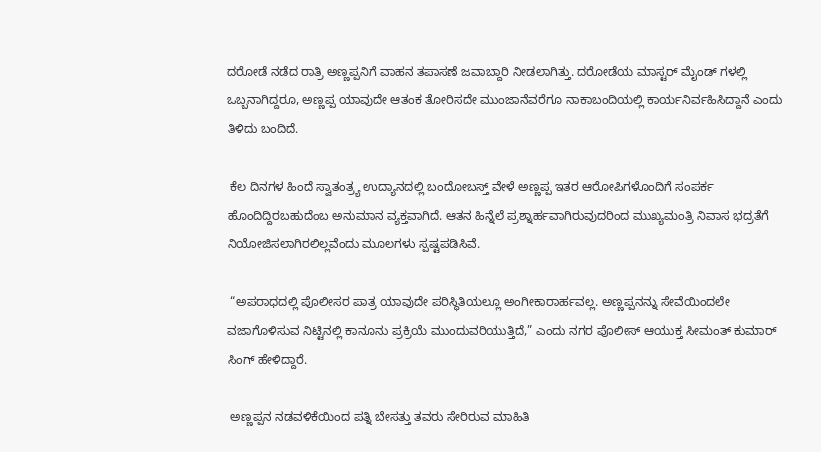ದರೋಡೆ ನಡೆದ ರಾತ್ರಿ ಅಣ್ಣಪ್ಪನಿಗೆ ವಾಹನ ತಪಾಸಣೆ ಜವಾಬ್ದಾರಿ ನೀಡಲಾಗಿತ್ತು. ದರೋಡೆಯ ಮಾಸ್ಟರ್ ಮೈಂಡ್ ಗಳಲ್ಲಿ ಒಬ್ಬನಾಗಿದ್ದರೂ, ಅಣ್ಣಪ್ಪ ಯಾವುದೇ ಆತಂಕ ತೋರಿಸದೇ ಮುಂಜಾನೆವರೆಗೂ ನಾಕಾಬಂದಿಯಲ್ಲಿ ಕಾರ್ಯನಿರ್ವಹಿಸಿದ್ದಾನೆ ಎಂದು ತಿಳಿದು ಬಂದಿದೆ.

 ಕೆಲ ದಿನಗಳ ಹಿಂದೆ ಸ್ವಾತಂತ್ರ್ಯ ಉದ್ಯಾನದಲ್ಲಿ ಬಂದೋಬಸ್ತ್ ವೇಳೆ ಅಣ್ಣಪ್ಪ ಇತರ ಆರೋಪಿಗಳೊಂದಿಗೆ ಸಂಪರ್ಕ ಹೊಂದಿದ್ದಿರಬಹುದೆಂಬ ಅನುಮಾನ ವ್ಯಕ್ತವಾಗಿದೆ. ಆತನ ಹಿನ್ನೆಲೆ ಪ್ರಶ್ನಾರ್ಹವಾಗಿರುವುದರಿಂದ ಮುಖ್ಯಮಂತ್ರಿ ನಿವಾಸ ಭದ್ರತೆಗೆ ನಿಯೋಜಿಸಲಾಗಿರಲಿಲ್ಲವೆಂದು ಮೂಲಗಳು ಸ್ಪಷ್ಟಪಡಿಸಿವೆ.

 “ಅಪರಾಧದಲ್ಲಿ ಪೊಲೀಸರ ಪಾತ್ರ ಯಾವುದೇ ಪರಿಸ್ಥಿತಿಯಲ್ಲೂ ಅಂಗೀಕಾರಾರ್ಹವಲ್ಲ. ಅಣ್ಣಪ್ಪನನ್ನು ಸೇವೆಯಿಂದಲೇ ವಜಾಗೊಳಿಸುವ ನಿಟ್ಟಿನಲ್ಲಿ ಕಾನೂನು ಪ್ರಕ್ರಿಯೆ ಮುಂದುವರಿಯುತ್ತಿದೆ,” ಎಂದು ನಗರ ಪೊಲೀಸ್ ಆಯುಕ್ತ ಸೀಮಂತ್ ಕುಮಾರ್ ಸಿಂಗ್ ಹೇಳಿದ್ದಾರೆ.

 ಅಣ್ಣಪ್ಪನ ನಡವಳಿಕೆಯಿಂದ ಪತ್ನಿ ಬೇಸತ್ತು ತವರು ಸೇರಿರುವ ಮಾಹಿತಿ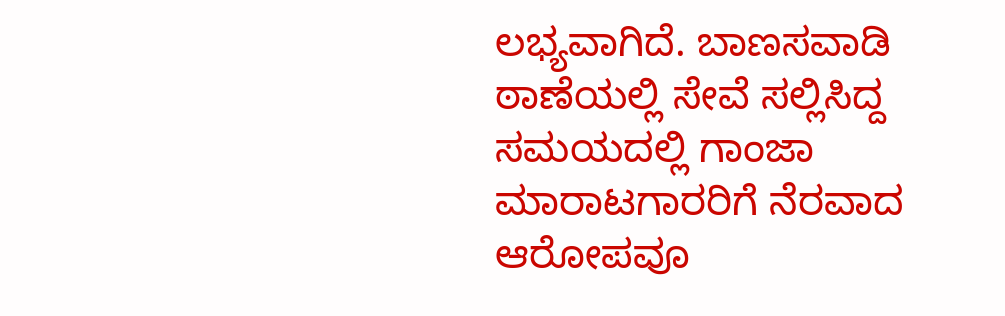ಲಭ್ಯವಾಗಿದೆ. ಬಾಣಸವಾಡಿ ಠಾಣೆಯಲ್ಲಿ ಸೇವೆ ಸಲ್ಲಿಸಿದ್ದ ಸಮಯದಲ್ಲಿ ಗಾಂಜಾ ಮಾರಾಟಗಾರರಿಗೆ ನೆರವಾದ ಆರೋಪವೂ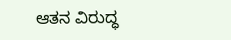ಆತನ ವಿರುದ್ಧ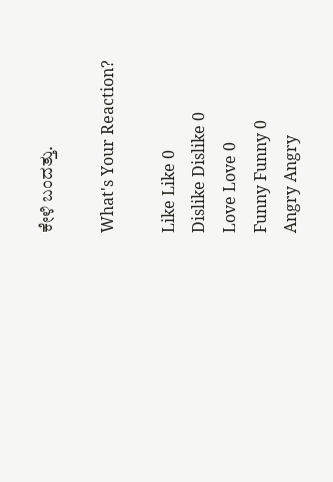ಕೇಳಿ ಬಂದತ್ತು.

What's Your Reaction?

Like Like 0
Dislike Dislike 0
Love Love 0
Funny Funny 0
Angry Angry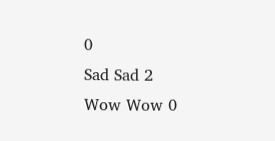0
Sad Sad 2
Wow Wow 0